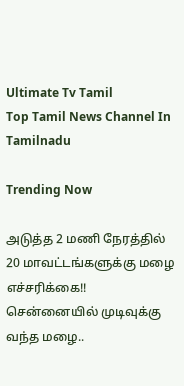Ultimate Tv Tamil
Top Tamil News Channel In Tamilnadu

Trending Now

அடுத்த 2 மணி நேரத்தில் 20 மாவட்டங்களுக்கு மழை எச்சரிக்கை!! சென்னையில் முடிவுக்கு வந்த மழை..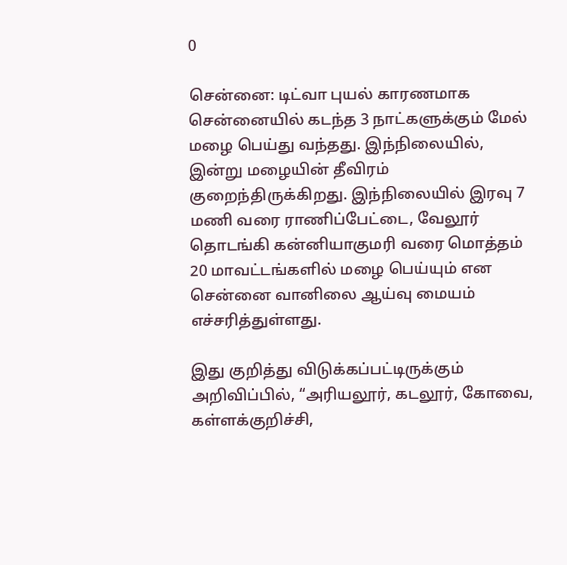0

சென்னை: டிட்வா புயல் காரணமாக சென்னையில் கடந்த 3 நாட்களுக்கும் மேல் மழை பெய்து வந்தது. இந்நிலையில், இன்று மழையின் தீவிரம் குறைந்திருக்கிறது. இந்நிலையில் இரவு 7 மணி வரை ராணிப்பேட்டை, வேலூர் தொடங்கி கன்னியாகுமரி வரை மொத்தம் 20 மாவட்டங்களில் மழை பெய்யும் என சென்னை வானிலை ஆய்வு மையம் எச்சரித்துள்ளது.

இது குறித்து விடுக்கப்பட்டிருக்கும் அறிவிப்பில், “அரியலூர், கடலூர், கோவை, கள்ளக்குறிச்சி,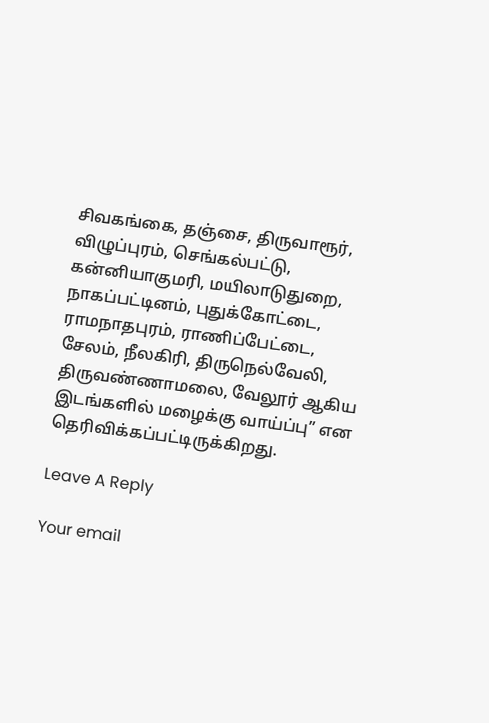சிவகங்கை, தஞ்சை, திருவாரூர், விழுப்புரம், செங்கல்பட்டு, கன்னியாகுமரி, மயிலாடுதுறை, நாகப்பட்டினம், புதுக்கோட்டை, ராமநாதபுரம், ராணிப்பேட்டை, சேலம், நீலகிரி, திருநெல்வேலி, திருவண்ணாமலை, வேலூர் ஆகிய இடங்களில் மழைக்கு வாய்ப்பு” என தெரிவிக்கப்பட்டிருக்கிறது.

Leave A Reply

Your email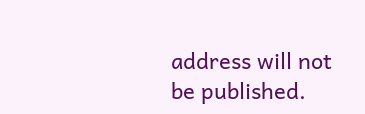address will not be published.